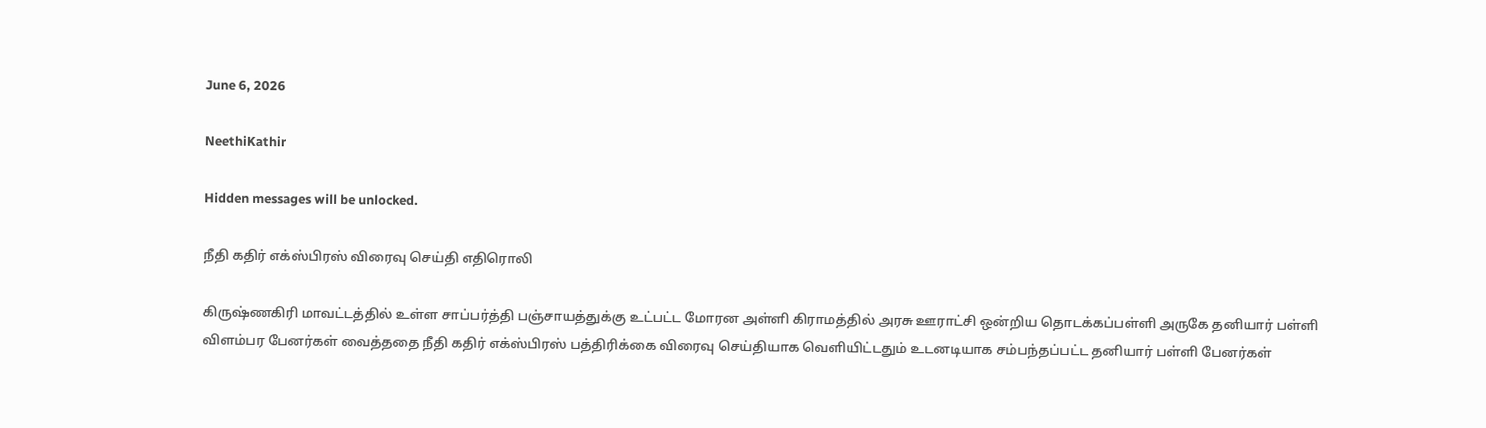June 6, 2026

NeethiKathir

Hidden messages will be unlocked.

நீதி கதிர் எக்ஸ்பிரஸ் விரைவு செய்தி எதிரொலி

கிருஷ்ணகிரி மாவட்டத்தில் உள்ள சாப்பர்த்தி பஞ்சாயத்துக்கு உட்பட்ட மோரன அள்ளி கிராமத்தில் அரசு ஊராட்சி ஒன்றிய தொடக்கப்பள்ளி அருகே தனியார் பள்ளி விளம்பர பேனர்கள் வைத்ததை நீதி கதிர் எக்ஸ்பிரஸ் பத்திரிக்கை விரைவு செய்தியாக வெளியிட்டதும் உடனடியாக சம்பந்தப்பட்ட தனியார் பள்ளி பேனர்கள்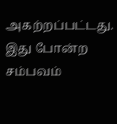அகற்றப்பட்டது.
இது போன்ற சம்பவம்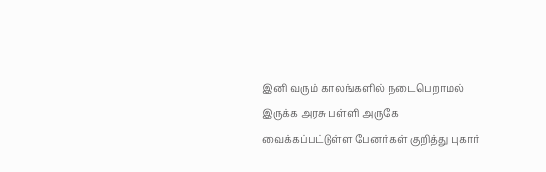இனி வரும் காலங்களில் நடைபெறாமல் இருக்க அரசு பள்ளி அருகே வைக்கப்பட்டுள்ள பேனர்கள் குறித்து புகார்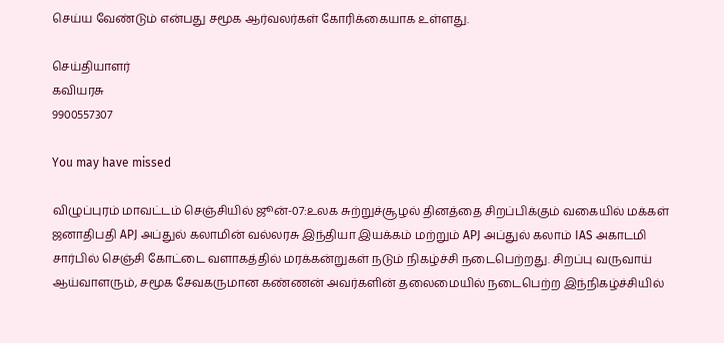செய்ய வேண்டும் என்பது சமூக ஆர்வலர்கள் கோரிக்கையாக உள்ளது.

செய்தியாளர்
கவியரசு
9900557307

You may have missed

விழுப்புரம் மாவட்டம் செஞ்சியில் ஜூன்-07:உலக சுற்றுச்சூழல் தினத்தை சிறப்பிக்கும் வகையில் மக்கள் ஜனாதிபதி APJ அப்துல் கலாமின் வல்லரசு இந்தியா இயக்கம் மற்றும் APJ அப்துல் கலாம் IAS அகாடமி சார்பில் செஞ்சி கோட்டை வளாகத்தில் மரக்கன்றுகள் நடும் நிகழ்ச்சி நடைபெற்றது. சிறப்பு வருவாய் ஆய்வாளரும், சமூக சேவகருமான கண்ணன் அவர்களின் தலைமையில் நடைபெற்ற இந்நிகழ்ச்சியில்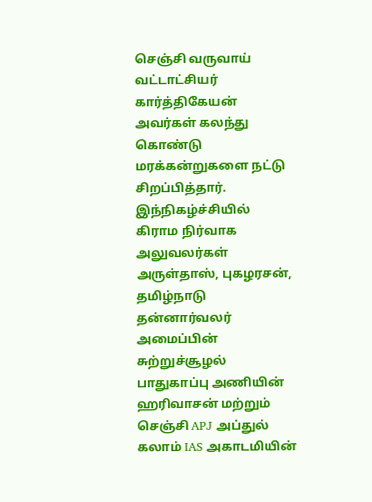செஞ்சி வருவாய் வட்டாட்சியர் கார்த்திகேயன் அவர்கள் கலந்து கொண்டு மரக்கன்றுகளை நட்டு சிறப்பித்தார். இந்நிகழ்ச்சியில் கிராம நிர்வாக அலுவலர்கள் அருள்தாஸ், புகழரசன், தமிழ்நாடு தன்னார்வலர் அமைப்பின் சுற்றுச்சூழல் பாதுகாப்பு அணியின் ஹரிவாசன் மற்றும் செஞ்சி APJ அப்துல் கலாம் IAS அகாடமியின்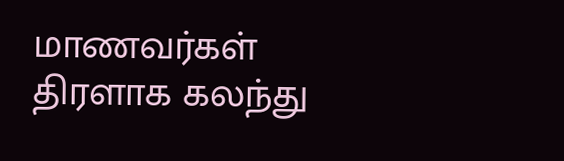மாணவர்கள் திரளாக கலந்து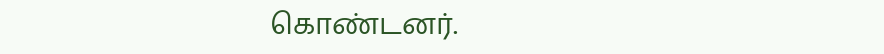கொண்டனர்.